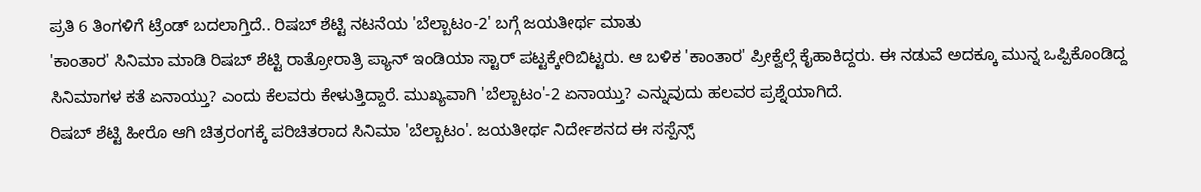ಪ್ರತಿ 6 ತಿಂಗಳಿಗೆ ಟ್ರೆಂಡ್ ಬದಲಾಗ್ತಿದೆ.. ರಿಷಬ್ ಶೆಟ್ಟಿ ನಟನೆಯ 'ಬೆಲ್ಬಾಟಂ-2' ಬಗ್ಗೆ ಜಯತೀರ್ಥ ಮಾತು
'ಕಾಂತಾರ' ಸಿನಿಮಾ ಮಾಡಿ ರಿಷಬ್ ಶೆಟ್ಟಿ ರಾತ್ರೋರಾತ್ರಿ ಪ್ಯಾನ್ ಇಂಡಿಯಾ ಸ್ಟಾರ್ ಪಟ್ಟಕ್ಕೇರಿಬಿಟ್ಟರು. ಆ ಬಳಿಕ 'ಕಾಂತಾರ' ಪ್ರೀಕ್ವೆಲ್ಗೆ ಕೈಹಾಕಿದ್ದರು. ಈ ನಡುವೆ ಅದಕ್ಕೂ ಮುನ್ನ ಒಪ್ಪಿಕೊಂಡಿದ್ದ ಸಿನಿಮಾಗಳ ಕತೆ ಏನಾಯ್ತು? ಎಂದು ಕೆಲವರು ಕೇಳುತ್ತಿದ್ದಾರೆ. ಮುಖ್ಯವಾಗಿ 'ಬೆಲ್ಬಾಟಂ'-2 ಏನಾಯ್ತು? ಎನ್ನುವುದು ಹಲವರ ಪ್ರಶ್ನೆಯಾಗಿದೆ.
ರಿಷಬ್ ಶೆಟ್ಟಿ ಹೀರೊ ಆಗಿ ಚಿತ್ರರಂಗಕ್ಕೆ ಪರಿಚಿತರಾದ ಸಿನಿಮಾ 'ಬೆಲ್ಬಾಟಂ'. ಜಯತೀರ್ಥ ನಿರ್ದೇಶನದ ಈ ಸಸ್ಪೆನ್ಸ್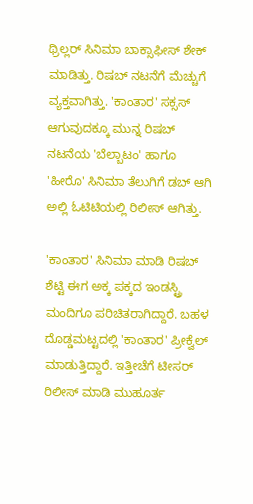ಥ್ರಿಲ್ಲರ್ ಸಿನಿಮಾ ಬಾಕ್ಸಾಫೀಸ್ ಶೇಕ್ ಮಾಡಿತ್ತು. ರಿಷಬ್ ನಟನೆಗೆ ಮೆಚ್ಚುಗೆ ವ್ಯಕ್ತವಾಗಿತ್ತು. 'ಕಾಂತಾರ' ಸಕ್ಸಸ್ ಆಗುವುದಕ್ಕೂ ಮುನ್ನ ರಿಷಬ್ ನಟನೆಯ 'ಬೆಲ್ಬಾಟಂ' ಹಾಗೂ 'ಹೀರೊ' ಸಿನಿಮಾ ತೆಲುಗಿಗೆ ಡಬ್ ಆಗಿ ಅಲ್ಲಿ ಓಟಿಟಿಯಲ್ಲಿ ರಿಲೀಸ್ ಆಗಿತ್ತು.

'ಕಾಂತಾರ' ಸಿನಿಮಾ ಮಾಡಿ ರಿಷಬ್ ಶೆಟ್ಟಿ ಈಗ ಅಕ್ಕ ಪಕ್ಕದ ಇಂಡಸ್ಟ್ರಿ ಮಂದಿಗೂ ಪರಿಚಿತರಾಗಿದ್ದಾರೆ. ಬಹಳ ದೊಡ್ಡಮಟ್ಟದಲ್ಲಿ 'ಕಾಂತಾರ' ಪ್ರೀಕ್ವೆಲ್ ಮಾಡುತ್ತಿದ್ದಾರೆ. ಇತ್ತೀಚೆಗೆ ಟೀಸರ್ ರಿಲೀಸ್ ಮಾಡಿ ಮುಹೂರ್ತ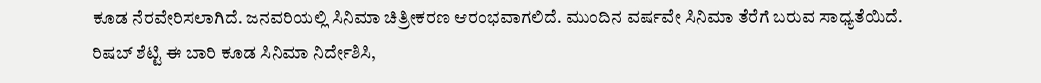ಕೂಡ ನೆರವೇರಿಸಲಾಗಿದೆ. ಜನವರಿಯಲ್ಲಿ ಸಿನಿಮಾ ಚಿತ್ರೀಕರಣ ಆರಂಭವಾಗಲಿದೆ. ಮುಂದಿನ ವರ್ಷವೇ ಸಿನಿಮಾ ತೆರೆಗೆ ಬರುವ ಸಾಧ್ಯತೆಯಿದೆ.
ರಿಷಬ್ ಶೆಟ್ಟಿ ಈ ಬಾರಿ ಕೂಡ ಸಿನಿಮಾ ನಿರ್ದೇಶಿಸಿ,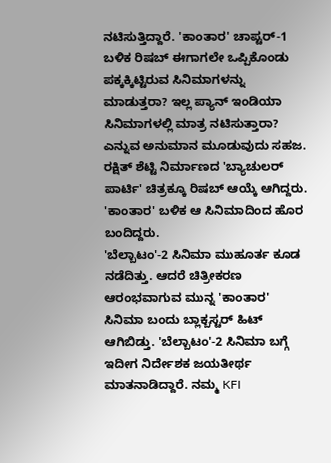ನಟಿಸುತ್ತಿದ್ದಾರೆ. 'ಕಾಂತಾರ' ಚಾಪ್ಟರ್-1 ಬಳಿಕ ರಿಷಬ್ ಈಗಾಗಲೇ ಒಪ್ಪಿಕೊಂಡು ಪಕ್ಕಕ್ಕಿಟ್ಟಿರುವ ಸಿನಿಮಾಗಳನ್ನು ಮಾಡುತ್ತರಾ? ಇಲ್ಲ ಪ್ಯಾನ್ ಇಂಡಿಯಾ ಸಿನಿಮಾಗಳಲ್ಲಿ ಮಾತ್ರ ನಟಿಸುತ್ತಾರಾ? ಎನ್ನುವ ಅನುಮಾನ ಮೂಡುವುದು ಸಹಜ. ರಕ್ಷಿತ್ ಶೆಟ್ಟಿ ನಿರ್ಮಾಣದ 'ಬ್ಯಾಚುಲರ್ ಪಾರ್ಟಿ' ಚಿತ್ರಕ್ಕೂ ರಿಷಬ್ ಆಯ್ಕೆ ಆಗಿದ್ದರು. 'ಕಾಂತಾರ' ಬಳಿಕ ಆ ಸಿನಿಮಾದಿಂದ ಹೊರ ಬಂದಿದ್ದರು.
'ಬೆಲ್ಬಾಟಂ'-2 ಸಿನಿಮಾ ಮುಹೂರ್ತ ಕೂಡ ನಡೆದಿತ್ತು. ಆದರೆ ಚಿತ್ರೀಕರಣ ಆರಂಭವಾಗುವ ಮುನ್ನ 'ಕಾಂತಾರ' ಸಿನಿಮಾ ಬಂದು ಬ್ಲಾಕ್ಬಸ್ಟರ್ ಹಿಟ್ ಆಗಿಬಿಡ್ತು. 'ಬೆಲ್ಬಾಟಂ'-2 ಸಿನಿಮಾ ಬಗ್ಗೆ ಇದೀಗ ನಿರ್ದೇಶಕ ಜಯತೀರ್ಥ ಮಾತನಾಡಿದ್ದಾರೆ. ನಮ್ಮ KFI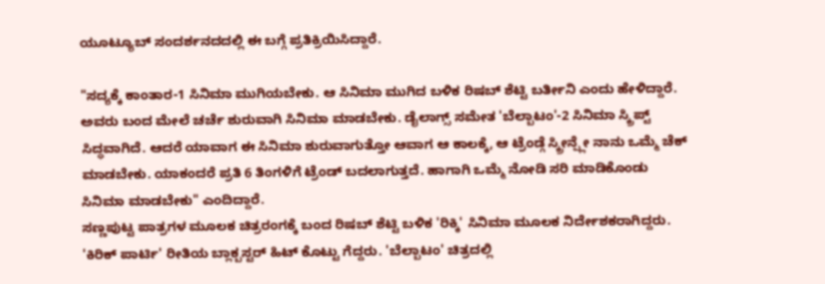ಯೂಟ್ಯೂಬ್ ಸಂದರ್ಶನದದಲ್ಲಿ ಈ ಬಗ್ಗೆ ಪ್ರತಿಕ್ರಿಯಿಸಿದ್ದಾರೆ.

"ಸದ್ಯಕ್ಕೆ ಕಾಂತಾರ-1 ಸಿನಿಮಾ ಮುಗಿಯಬೇಕು. ಆ ಸಿನಿಮಾ ಮುಗಿದ ಬಳಿಕ ರಿಷಬ್ ಶೆಟ್ಟಿ ಬರ್ತೀನಿ ಎಂದು ಹೇಳಿದ್ದಾರೆ. ಅವರು ಬಂದ ಮೇಲೆ ಚರ್ಚೆ ಶುರುವಾಗಿ ಸಿನಿಮಾ ಮಾಡಬೇಕು. ಡೈಲಾಗ್ಸ್ ಸಮೇತ 'ಬೆಲ್ಬಾಟಂ'-2 ಸಿನಿಮಾ ಸ್ಕ್ರಿಪ್ಟ್ ಸಿದ್ಧವಾಗಿದೆ. ಆದರೆ ಯಾವಾಗ ಈ ಸಿನಿಮಾ ಶುರುವಾಗುತ್ತೋ ಆವಾಗ ಆ ಕಾಲಕ್ಕೆ, ಆ ಟ್ರೆಂಡ್ಗೆ ಸ್ಕ್ರೀನ್ಪ್ಲೇ ನಾನು ಒಮ್ಮೆ ಚೆಕ್ ಮಾಡಬೇಕು. ಯಾಕಂದರೆ ಪ್ರತಿ 6 ತಿಂಗಳಿಗೆ ಟ್ರೆಂಡ್ ಬದಲಾಗುತ್ತದೆ. ಹಾಗಾಗಿ ಒಮ್ಮೆ ನೋಡಿ ಸರಿ ಮಾಡಿಕೊಂಡು ಸಿನಿಮಾ ಮಾಡಬೇಕು" ಎಂದಿದ್ದಾರೆ.
ಸಣ್ಣಪುಟ್ಟ ಪಾತ್ರಗಳ ಮೂಲಕ ಚಿತ್ರರಂಗಕ್ಕೆ ಬಂದ ರಿಷಬ್ ಶೆಟ್ಟಿ ಬಳಿಕ 'ರಿಕ್ಕಿ' ಸಿನಿಮಾ ಮೂಲಕ ನಿರ್ದೇಶಕರಾಗಿದ್ದರು. 'ಕಿರಿಕ್ ಪಾರ್ಟಿ' ರೀತಿಯ ಬ್ಲಾಕ್ಬಸ್ಟರ್ ಹಿಟ್ ಕೊಟ್ಟು ಗೆದ್ದರು. 'ಬೆಲ್ಬಾಟಂ' ಚಿತ್ರದಲ್ಲಿ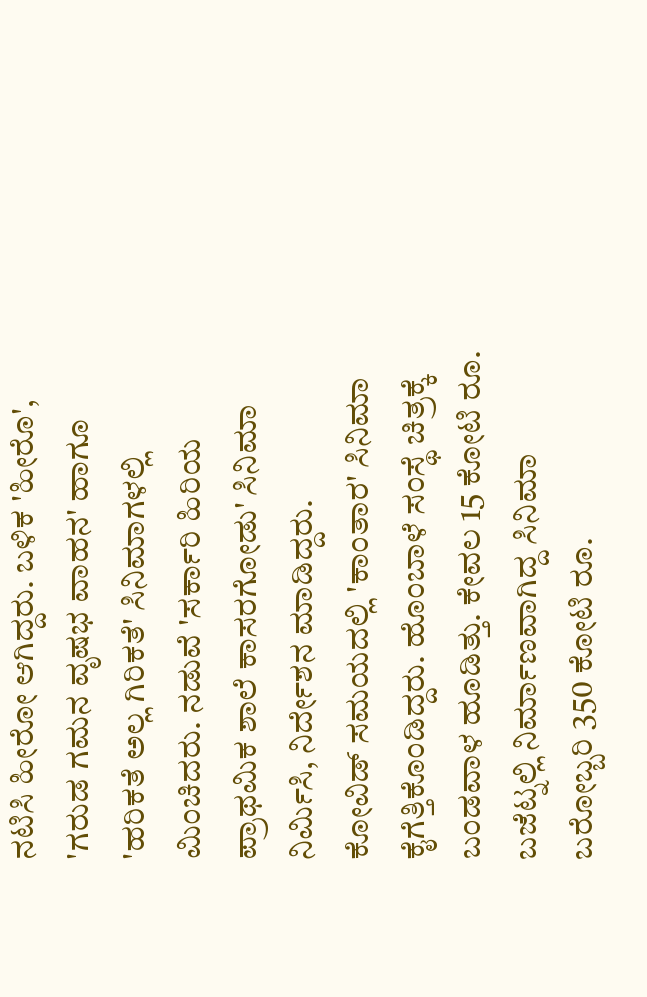ನಟಿಸಿ ಹೀರೋ ಆಗಿದ್ದರು. ಬಳಿಕ 'ಹೀರೊ', 'ಗರುಡ ಗಮನ ವೃಷಭ ವಾಹನ' ಹಾಗೂ 'ಹರಿಕತೆ ಅಲ್ಲ ಗಿರಿಕತೆ' ಸಿನಿಮಾಗಳಲ್ಲಿ ಮಿಂಚಿದರು. ನಡುವೆ 'ಸರ್ಕಾರಿ ಹಿರಿಯ ಪ್ರಾಥಮಿಕ ಶಾಲೆ ಕಾಸರಗೋಡು' ಸಿನಿಮಾ ನಿರ್ಮಿಸಿ, ನಿರ್ದೇಶನ ಮಾಡಿದ್ದರು.
ಕೋವಿಡ್ ಸಮಯದಲ್ಲಿ 'ಕಾಂತಾರ' ಸಿನಿಮಾ ಕೈಗೆತ್ತಿಕೊಂಡಿದ್ದರು. ಹೊಂಬಾಳೆ ಸಂಸ್ಥೆ ಚಿತ್ರಕ್ಕೆ ಬಂಡವಾಳ ಹೂಡಿತ್ತು. ಕೇವಲ 15 ಕೋಟಿ ರೂ. ಬಜೆಟ್ನಲ್ಲಿ ನಿರ್ಮಾಣವಾಗಿದ್ದ ಸಿನಿಮಾ ಬರೋಬ್ಬರಿ 350 ಕೋಟಿ ರೂ.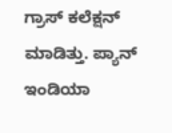ಗ್ರಾಸ್ ಕಲೆಕ್ಷನ್ ಮಾಡಿತ್ತು. ಪ್ಯಾನ್ ಇಂಡಿಯಾ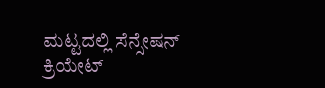ಮಟ್ಟದಲ್ಲಿ ಸೆನ್ಸೇಷನ್ ಕ್ರಿಯೇಟ್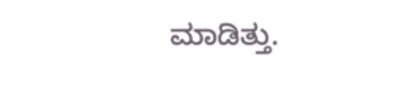ಮಾಡಿತ್ತು.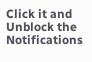Click it and Unblock the Notifications